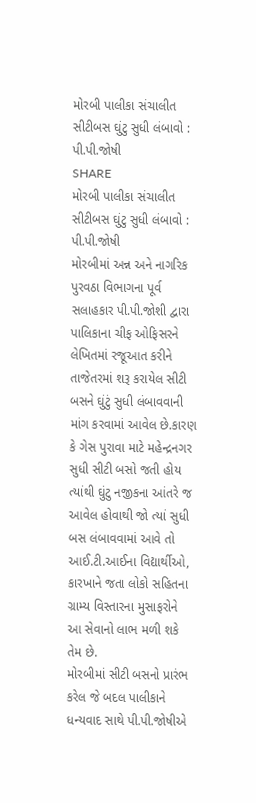મોરબી પાલીકા સંચાલીત સીટીબસ ઘુંટુ સુધી લંબાવો : પી.પી.જોષી
SHARE
મોરબી પાલીકા સંચાલીત સીટીબસ ઘુંટુ સુધી લંબાવો : પી.પી.જોષી
મોરબીમાં અન્ન અને નાગરિક પુરવઠા વિભાગના પૂર્વ સલાહકાર પી.પી.જોશી દ્વારા પાલિકાના ચીફ ઓફિસરને લેખિતમાં રજૂઆત કરીને તાજેતરમાં શરૂ કરાયેલ સીટી બસને ઘુંટું સુધી લંબાવવાની માંગ કરવામાં આવેલ છે.કારણ કે ગેસ પુરાવા માટે મહેન્દ્રનગર સુધી સીટી બસો જતી હોય ત્યાંથી ઘુંટુ નજીકના આંતરે જ આવેલ હોવાથી જો ત્યાં સુધી બસ લંબાવવામાં આવે તો આઈ.ટી.આઈના વિદ્યાર્થીઓ, કારખાને જતા લોકો સહિતના ગ્રામ્ય વિસ્તારના મુસાફરોને આ સેવાનો લાભ મળી શકે તેમ છે.
મોરબીમાં સીટી બસનો પ્રારંભ કરેલ જે બદલ પાલીકાને ધન્યવાદ સાથે પી.પી.જોષીએ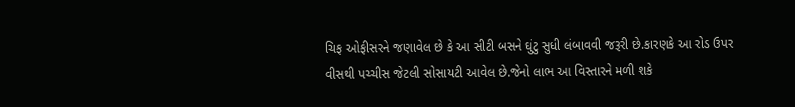ચિફ ઓફીસરને જણાવેલ છે કે આ સીટી બસને ઘુંટુ સુધી લંબાવવી જરૂરી છે.કારણકે આ રોડ ઉપર વીસથી પચ્ચીસ જેટલી સોસાયટી આવેલ છે.જેનો લાભ આ વિસ્તારને મળી શકે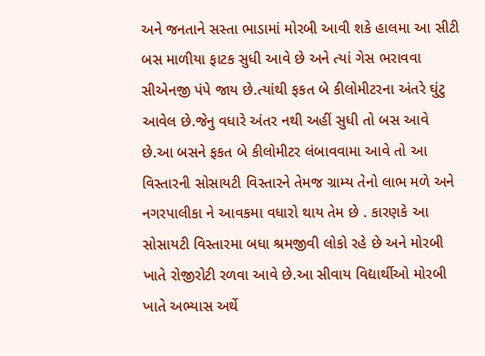અને જનતાને સસ્તા ભાડામાં મોરબી આવી શકે હાલમા આ સીટી બસ માળીયા ફાટક સુધી આવે છે અને ત્યાં ગેસ ભરાવવા સીએનજી પંપે જાય છે.ત્યાંથી ફકત બે કીલોમીટરના અંતરે ઘુંટુ આવેલ છે.જેનુ વધારે અંતર નથી અહીં સુધી તો બસ આવે છે.આ બસને ફકત બે કીલોમીટર લંબાવવામા આવે તો આ વિસ્તારની સોસાયટી વિસ્તારને તેમજ ગ્રામ્ય તેનો લાભ મળે અને નગરપાલીકા ને આવકમા વધારો થાય તેમ છે . કારણકે આ સોસાયટી વિસ્તારમા બધા શ્રમજીવી લોકો રહે છે અને મોરબી ખાતે રોજીરોટી રળવા આવે છે.આ સીવાય વિદ્યાર્થીઓ મોરબી ખાતે અભ્યાસ અર્થે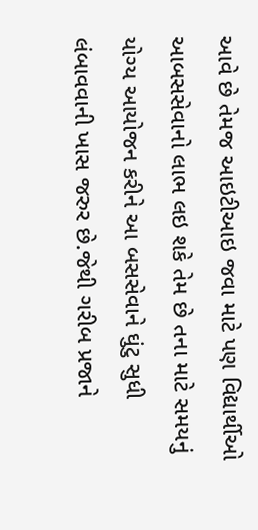આવે છે તેમજ આઇટીઆઇ જવા માટે પણ વિદ્યાર્થીઓ આબસસેવાનો લાભ લઇ શકે તેમ છે તના માટે સમયનું યોગ્ય આયોજન કરીને આ બસસેવાને ઘુંટુ સુધી લંબાવવાની ખાસ જરુર છે.જેથી ગરીબ પ્રજાને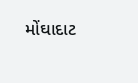મોંઘાદાટ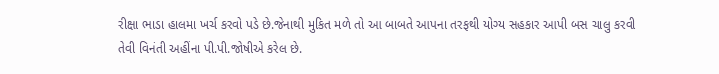રીક્ષા ભાડા હાલમા ખર્ચ કરવો પડે છે.જેનાથી મુકિત મળે તો આ બાબતે આપના તરફથી યોગ્ય સહકાર આપી બસ ચાલુ કરવી તેવી વિનંતી અહીંના પી.પી.જોષીએ કરેલ છે.